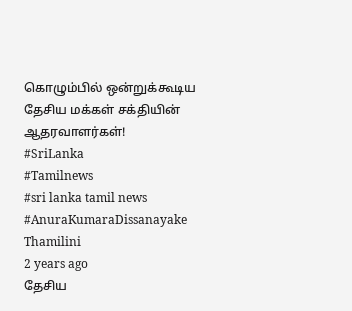கொழும்பில் ஒன்றுக்கூடிய தேசிய மக்கள் சக்தியின் ஆதரவாளர்கள்!
#SriLanka
#Tamilnews
#sri lanka tamil news
#AnuraKumaraDissanayake
Thamilini
2 years ago
தேசிய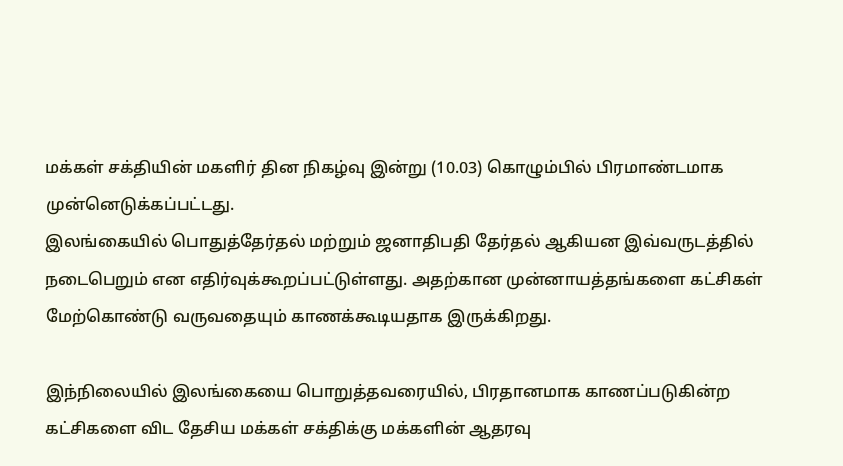மக்கள் சக்தியின் மகளிர் தின நிகழ்வு இன்று (10.03) கொழும்பில் பிரமாண்டமாக முன்னெடுக்கப்பட்டது.
இலங்கையில் பொதுத்தேர்தல் மற்றும் ஜனாதிபதி தேர்தல் ஆகியன இவ்வருடத்தில் நடைபெறும் என எதிர்வுக்கூறப்பட்டுள்ளது. அதற்கான முன்னாயத்தங்களை கட்சிகள் மேற்கொண்டு வருவதையும் காணக்கூடியதாக இருக்கிறது.

இந்நிலையில் இலங்கையை பொறுத்தவரையில், பிரதானமாக காணப்படுகின்ற கட்சிகளை விட தேசிய மக்கள் சக்திக்கு மக்களின் ஆதரவு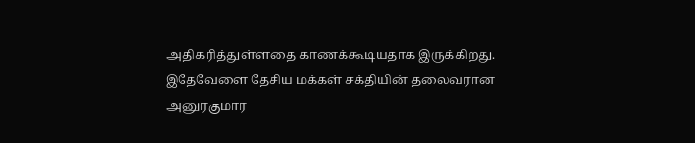அதிகரித்துள்ளதை காணக்கூடியதாக இருக்கிறது.
இதேவேளை தேசிய மக்கள் சக்தியின் தலைவரான அனுரகுமார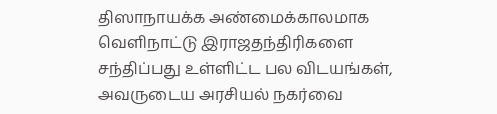திஸாநாயக்க அண்மைக்காலமாக வெளிநாட்டு இராஜதந்திரிகளை சந்திப்பது உள்ளிட்ட பல விடயங்கள், அவருடைய அரசியல் நகர்வை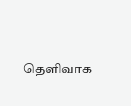தெளிவாக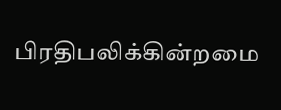பிரதிபலிக்கின்றமை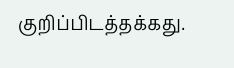குறிப்பிடத்தக்கது.